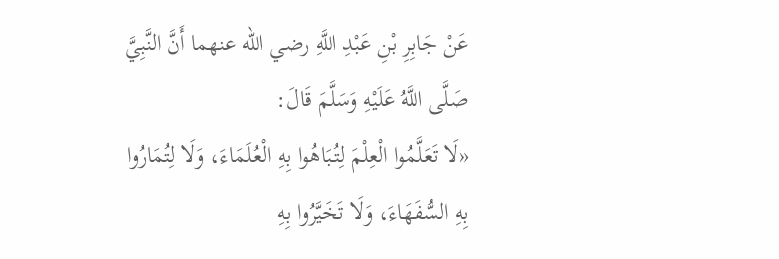عَنْ جَابِرِ بْنِ عَبْدِ اللَّهِ رضي الله عنهما أَنَّ النَّبِيَّ صَلَّى اللَّهُ عَلَيْهِ وَسَلَّمَ قَالَ:
«لَا تَعَلَّمُوا الْعِلْمَ لِتُبَاهُوا بِهِ الْعُلَمَاءَ، وَلَا لِتُمَارُوا بِهِ السُّفَهَاءَ، وَلَا تَخَيَّرُوا بِهِ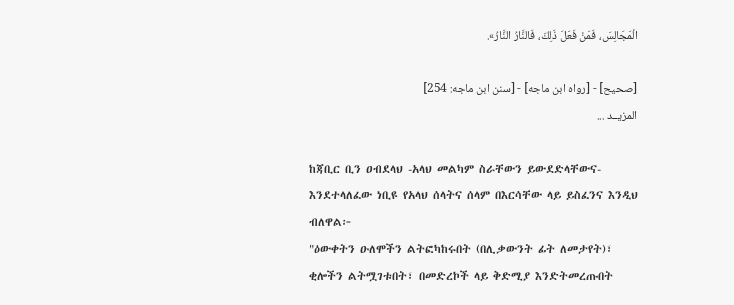الْمَجَالِسَ، فَمَنْ فَعَلَ ذَلِكَ، فَالنَّارُ النَّارُ».

[صحيح] - [رواه ابن ماجه] - [سنن ابن ماجه: 254]
المزيــد ...

ከጃቢር ቢን ዐብደላህ -አላህ መልካም ስራቸውን ይውደድላቸውና- እንደተላለፈው ነቢዩ የአላህ ሰላትና ሰላም በእርሳቸው ላይ ይስፈንና እንዲህ ብለዋል፦
"ዕውቀትን ዑለሞችን ልትፎካከሩበት (በሊቃውንት ፊት ለመታየት)፣ ቂሎችን ልትሟገቱበት፣ በመድረኮች ላይ ቅድሚያ እንድትመረጡበት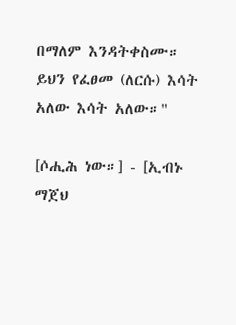በማለም እንዳትቀስሙ። ይህን የፈፀመ (ለርሱ) እሳት አለው እሳት አለው።"

[ሶሒሕ ነው።] - [ኢብኑ ማጀህ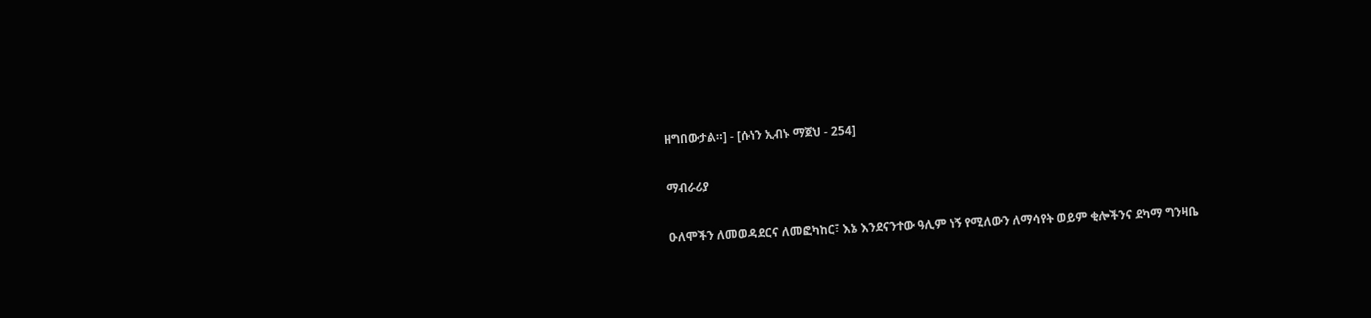ዘግበውታል።] - [ሱነን ኢብኑ ማጀህ - 254]

ማብራሪያ

ዑለሞችን ለመወዳደርና ለመፎካከር፣ እኔ እንደናንተው ዓሊም ነኝ የሚለውን ለማሳየት ወይም ቂሎችንና ደካማ ግንዛቤ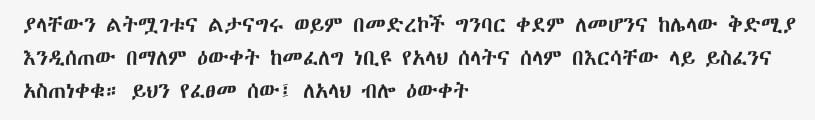ያላቸውን ልትሟገቱና ልታናግሩ ወይም በመድረኮች ግንባር ቀደም ለመሆንና ከሌላው ቅድሚያ እንዲሰጠው በማለም ዕውቀት ከመፈለግ ነቢዩ የአላህ ሰላትና ሰላም በእርሳቸው ላይ ይስፈንና አስጠነቀቁ። ይህን የፈፀመ ሰው፤ ለአላህ ብሎ ዕውቀት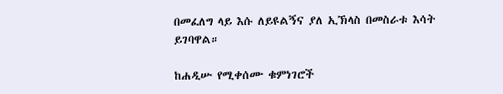በመፈለግ ላይ እሱ ለይዩልኝና ያለ ኢኽላስ በመስራቱ እሳት ይገባዋል።

ከሐዲሡ የሚቀሰሙ ቁምነገሮች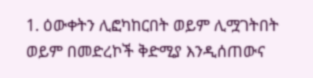1. ዕውቀትን ሊፎካከርበት ወይም ሊሟገትበት ወይም በመድረኮች ቅድሚያ እንዲሰጠውና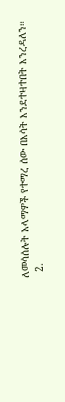ለመሳሰሉት አላማዎች የተማረ ሰው በእሳት እንደተዛተበት እንረዳለን።
  2.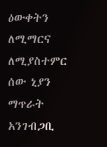ዕውቀትን ለሚማርና ለሚያስተምር ሰው ኒያን ማጥራት አንገብጋቢ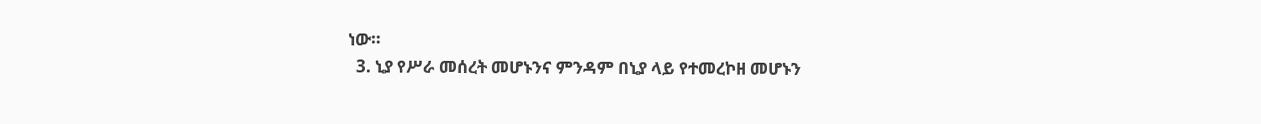ነው።
  3. ኒያ የሥራ መሰረት መሆኑንና ምንዳም በኒያ ላይ የተመረኮዘ መሆኑን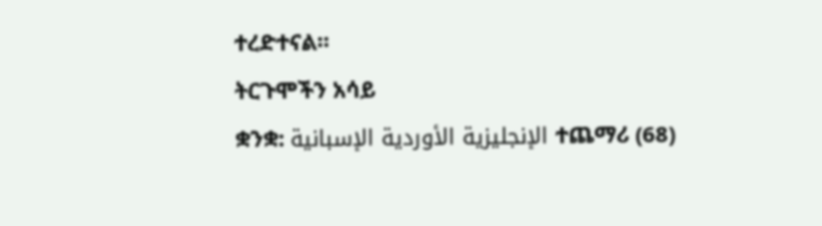ተረድተናል።
ትርጉሞችን አሳይ
ቋንቋ: الإنجليزية الأوردية الإسبانية ተጨማሪ (68)